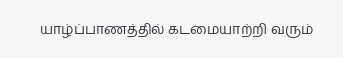யாழ்ப்பாணத்தில் கடமையாற்றி வரும்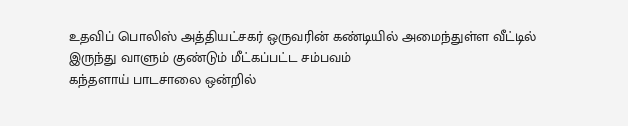உதவிப் பொலிஸ் அத்தியட்சகர் ஒருவரின் கண்டியில் அமைந்துள்ள வீட்டில் இருந்து வாளும் குண்டும் மீட்கப்பட்ட சம்பவம்
கந்தளாய் பாடசாலை ஒன்றில்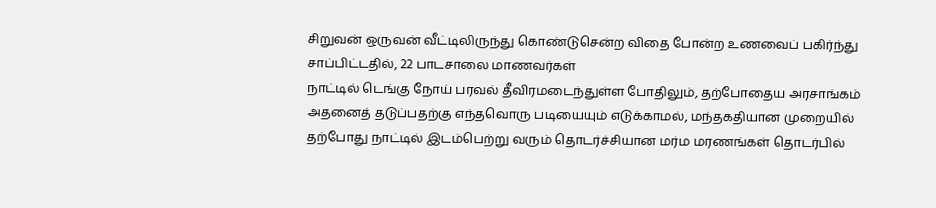சிறுவன் ஒருவன் வீட்டிலிருந்து கொண்டுசென்ற விதை போன்ற உணவைப் பகிர்ந்து சாப்பிட்டதில், 22 பாடசாலை மாணவர்கள்
நாட்டில் டெங்கு நோய் பரவல் தீவிரமடைந்துள்ள போதிலும், தற்போதைய அரசாங்கம் அதனைத் தடுப்பதற்கு எந்தவொரு படியையும் எடுக்காமல், மந்தகதியான முறையில்
தற்போது நாட்டில் இடம்பெற்று வரும் தொடர்ச்சியான மர்ம மரணங்கள் தொடர்பில்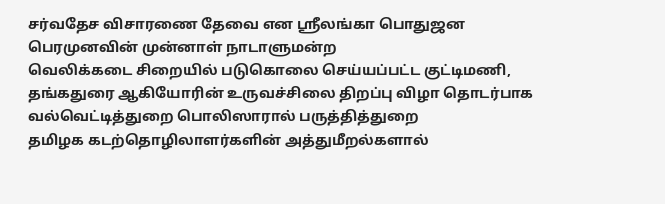சர்வதேச விசாரணை தேவை என ஸ்ரீலங்கா பொதுஜன பெரமுனவின் முன்னாள் நாடாளுமன்ற
வெலிக்கடை சிறையில் படுகொலை செய்யப்பட்ட குட்டிமணி, தங்கதுரை ஆகியோரின் உருவச்சிலை திறப்பு விழா தொடர்பாக வல்வெட்டித்துறை பொலிஸாரால் பருத்தித்துறை
தமிழக கடற்தொழிலாளர்களின் அத்துமீறல்களால்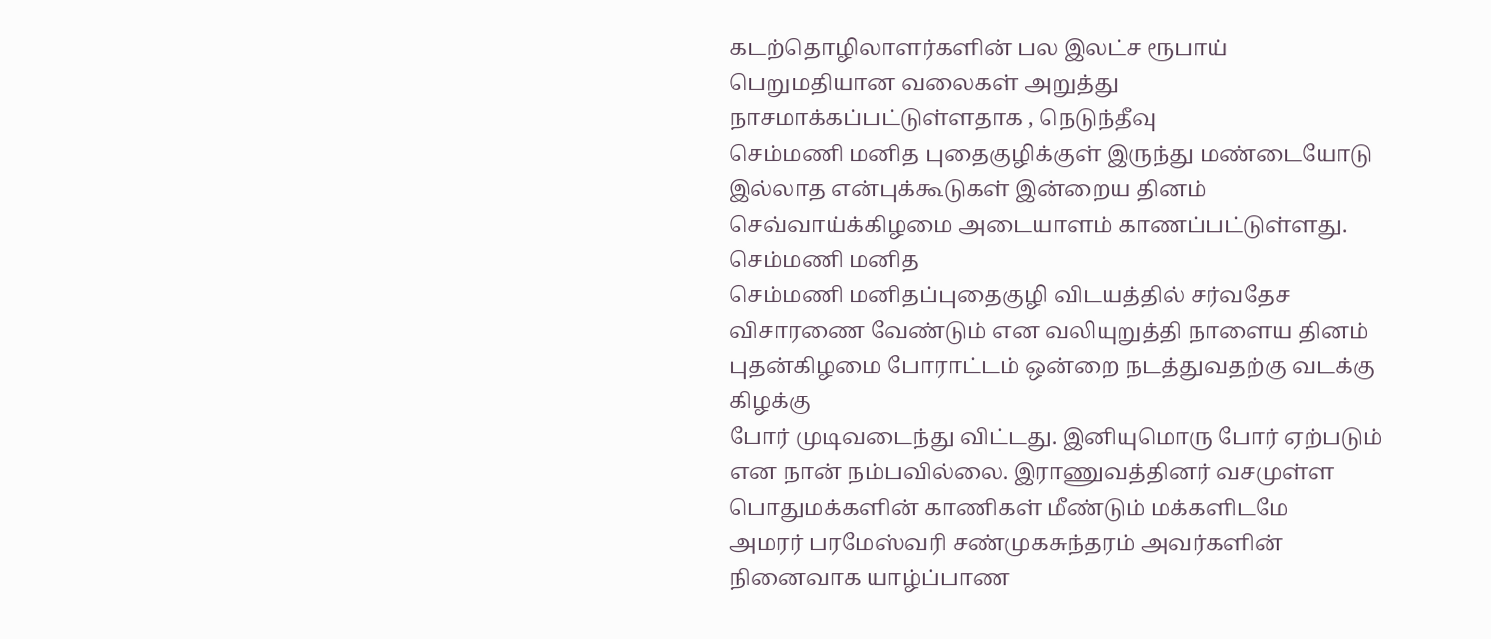கடற்தொழிலாளர்களின் பல இலட்ச ரூபாய் பெறுமதியான வலைகள் அறுத்து நாசமாக்கப்பட்டுள்ளதாக , நெடுந்தீவு
செம்மணி மனித புதைகுழிக்குள் இருந்து மண்டையோடு இல்லாத என்புக்கூடுகள் இன்றைய தினம் செவ்வாய்க்கிழமை அடையாளம் காணப்பட்டுள்ளது. செம்மணி மனித
செம்மணி மனிதப்புதைகுழி விடயத்தில் சர்வதேச விசாரணை வேண்டும் என வலியுறுத்தி நாளைய தினம் புதன்கிழமை போராட்டம் ஒன்றை நடத்துவதற்கு வடக்கு கிழக்கு
போர் முடிவடைந்து விட்டது. இனியுமொரு போர் ஏற்படும் என நான் நம்பவில்லை. இராணுவத்தினர் வசமுள்ள பொதுமக்களின் காணிகள் மீண்டும் மக்களிடமே
அமரர் பரமேஸ்வரி சண்முகசுந்தரம் அவர்களின் நினைவாக யாழ்ப்பாண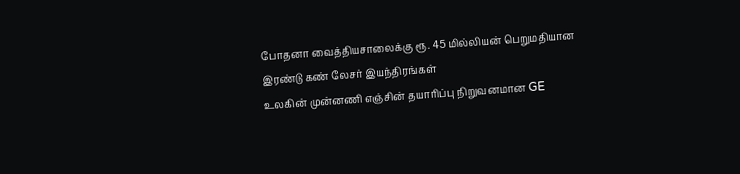போதனா வைத்தியசாலைக்கு ரூ. 45 மில்லியன் பெறுமதியான இரண்டு கண் லேசர் இயந்திரங்கள்
உலகின் முன்னணி எஞ்சின் தயாரிப்பு நிறுவனமான GE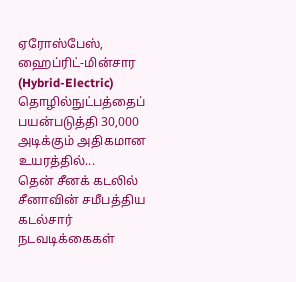ஏரோஸ்பேஸ், ஹைப்ரிட்-மின்சார (Hybrid-Electric) தொழில்நுட்பத்தைப் பயன்படுத்தி 30,000 அடிக்கும் அதிகமான உயரத்தில்...
தென் சீனக் கடலில் சீனாவின் சமீபத்திய கடல்சார் நடவடிக்கைகள்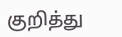குறித்து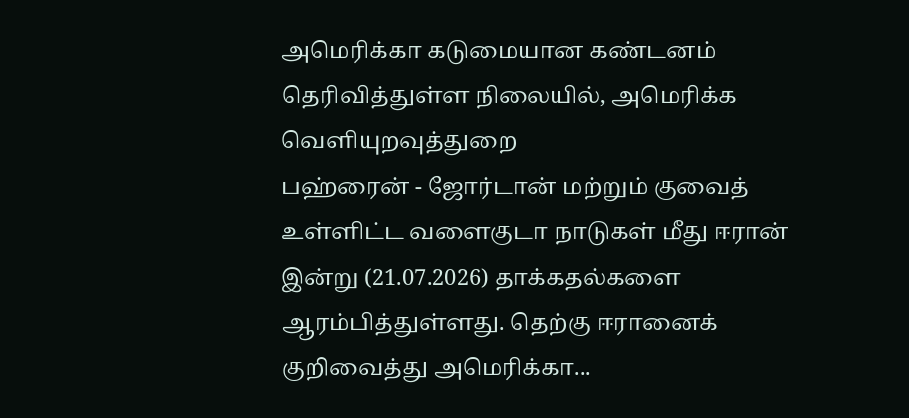அமெரிக்கா கடுமையான கண்டனம் தெரிவித்துள்ள நிலையில், அமெரிக்க வெளியுறவுத்துறை
பஹ்ரைன் - ஜோர்டான் மற்றும் குவைத் உள்ளிட்ட வளைகுடா நாடுகள் மீது ஈரான் இன்று (21.07.2026) தாக்கதல்களை ஆரம்பித்துள்ளது. தெற்கு ஈரானைக் குறிவைத்து அமெரிக்கா...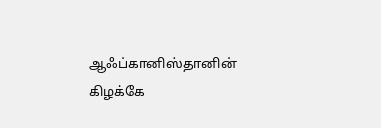ஆஃப்கானிஸ்தானின் கிழக்கே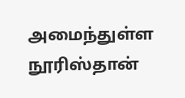அமைந்துள்ள நூரிஸ்தான்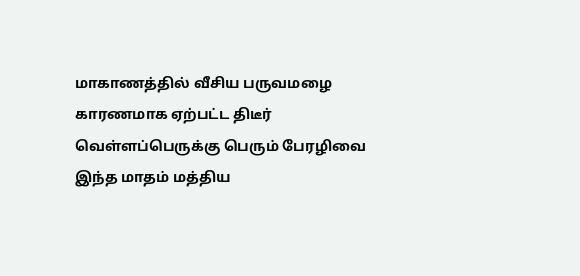மாகாணத்தில் வீசிய பருவமழை காரணமாக ஏற்பட்ட திடீர் வெள்ளப்பெருக்கு பெரும் பேரழிவை
இந்த மாதம் மத்திய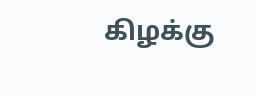கிழக்கு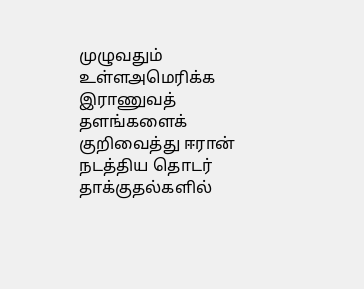முழுவதும் உள்ளஅமெரிக்க இராணுவத் தளங்களைக் குறிவைத்து ஈரான் நடத்திய தொடர் தாக்குதல்களில்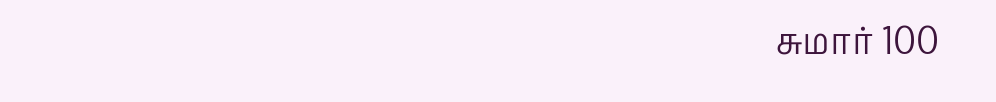சுமார் 100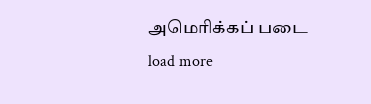அமெரிக்கப் படை
load more